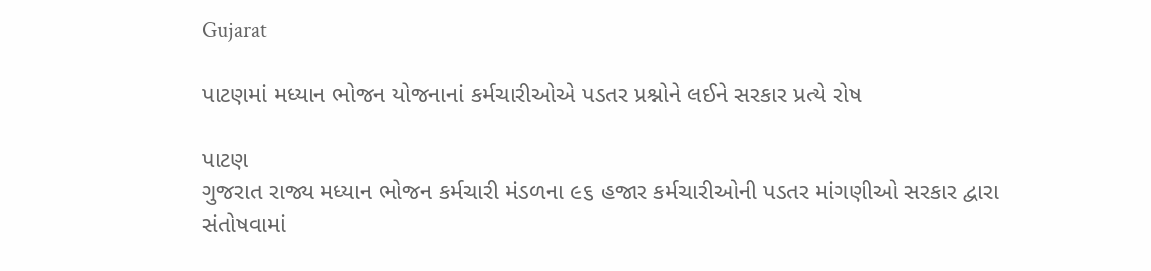Gujarat

પાટણમાં મધ્યાન ભોજન યોજનાનાં કર્મચારીઓએ પડતર પ્રશ્નોને લઈને સરકાર પ્રત્યે રોષ

પાટણ
ગુજરાત રાજ્ય મધ્યાન ભોજન કર્મચારી મંડળના ૯૬ હજાર કર્મચારીઓની પડતર માંગણીઓ સરકાર દ્વારા સંતોષવામાં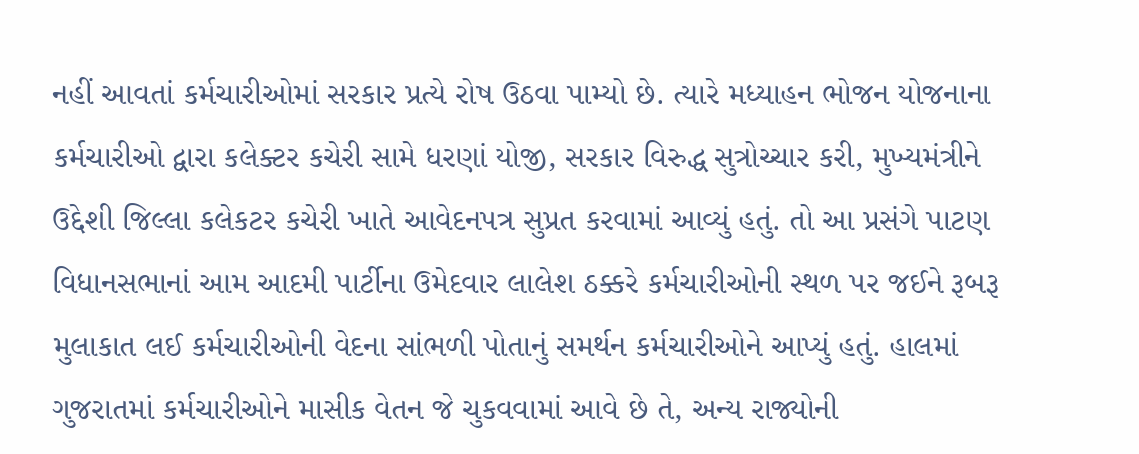નહીં આવતાં કર્મચારીઓમાં સરકાર પ્રત્યે રોષ ઉઠવા પામ્યો છે. ત્યારે મધ્યાહન ભોજન યોજનાના કર્મચારીઓ દ્વારા કલેક્ટર કચેરી સામે ધરણાં યોજી, સરકાર વિરુદ્ધ સુત્રોચ્ચાર કરી, મુખ્યમંત્રીને ઉદ્દેશી જિલ્લા કલેકટર કચેરી ખાતે આવેદનપત્ર સુપ્રત કરવામાં આવ્યું હતું. તો આ પ્રસંગે પાટણ વિધાનસભાનાં આમ આદમી પાર્ટીના ઉમેદવાર લાલેશ ઠક્કરે કર્મચારીઓની સ્થળ પર જઈને રૂબરૂ મુલાકાત લઈ કર્મચારીઓની વેદના સાંભળી પોતાનું સમર્થન કર્મચારીઓને આપ્યું હતું. હાલમાં ગુજરાતમાં કર્મચારીઓને માસીક વેતન જે ચુકવવામાં આવે છે તે, અન્ય રાજ્યોની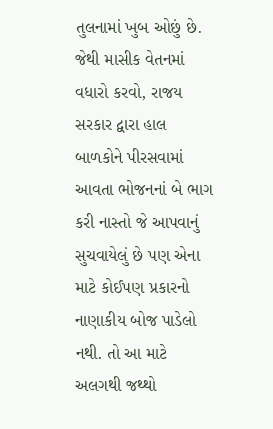તુલનામાં ખુબ ઓછું છે. જેથી માસીક વેતનમાં વધારો કરવો, રાજય સરકાર દ્વારા હાલ બાળકોને પીરસવામાં આવતા ભોજનનાં બે ભાગ કરી નાસ્તો જે આપવાનું સુચવાયેલું છે પણ એના માટે કોઈપણ પ્રકારનો નાણાકીય બોજ પાડેલો નથી. તો આ માટે અલગથી જથ્થો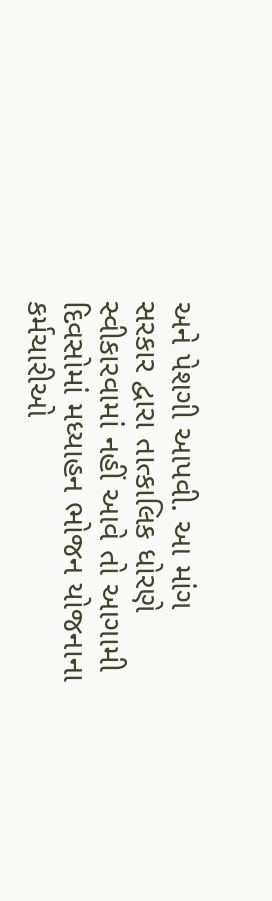અને પેશગી આપવી. આ માંગ સરકાર દ્વારા તાત્કાલિક ધોરણે સ્વીકારવામાં નહીં આવે તો આગામી દિવસોમાં મધ્યાહન ભોજન યોજનાના કર્મચારીઓ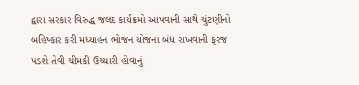દ્વારા સરકાર વિરુદ્ધ જલદ કાર્યક્રમો આપવાની સાથે ચુંટણીનો બહિષ્કાર કરી મધ્યાહન ભોજન યોજના બંધ રાખવાની ફરજ પડશે તેવી ચીમકી ઉચ્ચારી હોવાનું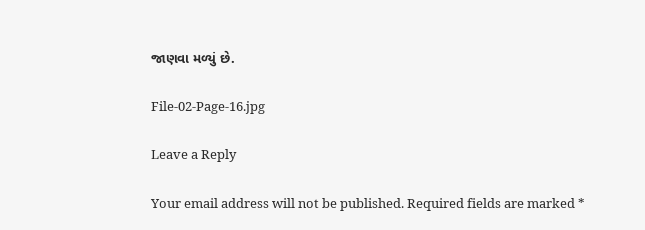જાણવા મળ્યું છે.

File-02-Page-16.jpg

Leave a Reply

Your email address will not be published. Required fields are marked *